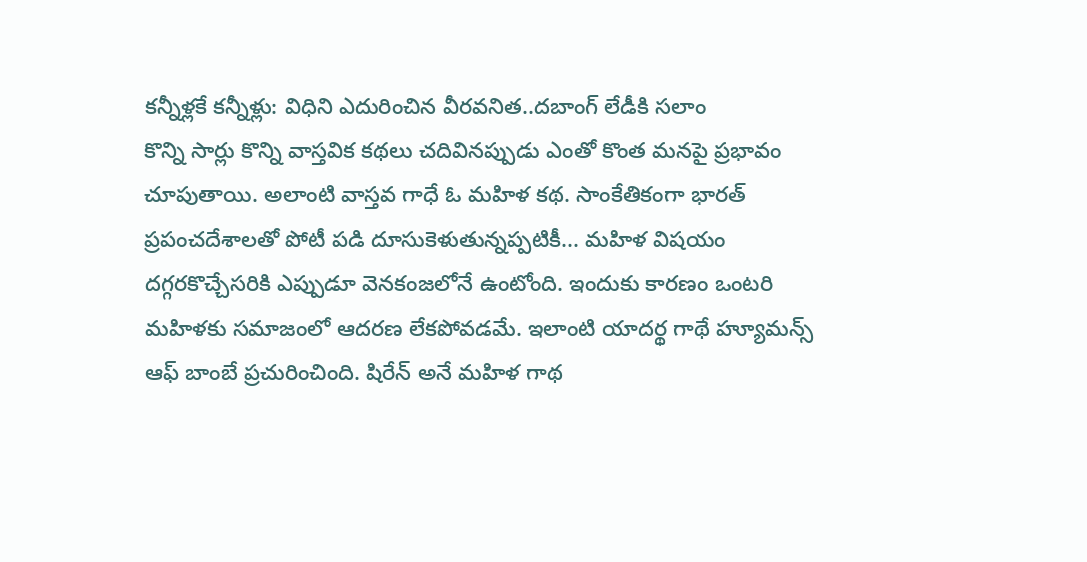కన్నీళ్లకే కన్నీళ్లు: విధిని ఎదురించిన వీరవనిత..దబాంగ్ లేడీకి సలాం
కొన్ని సార్లు కొన్ని వాస్తవిక కథలు చదివినప్పుడు ఎంతో కొంత మనపై ప్రభావం చూపుతాయి. అలాంటి వాస్తవ గాధే ఓ మహిళ కథ. సాంకేతికంగా భారత్ ప్రపంచదేశాలతో పోటీ పడి దూసుకెళుతున్నప్పటికీ... మహిళ విషయం దగ్గరకొచ్చేసరికి ఎప్పుడూ వెనకంజలోనే ఉంటోంది. ఇందుకు కారణం ఒంటరి మహిళకు సమాజంలో ఆదరణ లేకపోవడమే. ఇలాంటి యాదర్థ గాథే హ్యూమన్స్ ఆఫ్ బాంబే ప్రచురించింది. షిరేన్ అనే మహిళ గాథ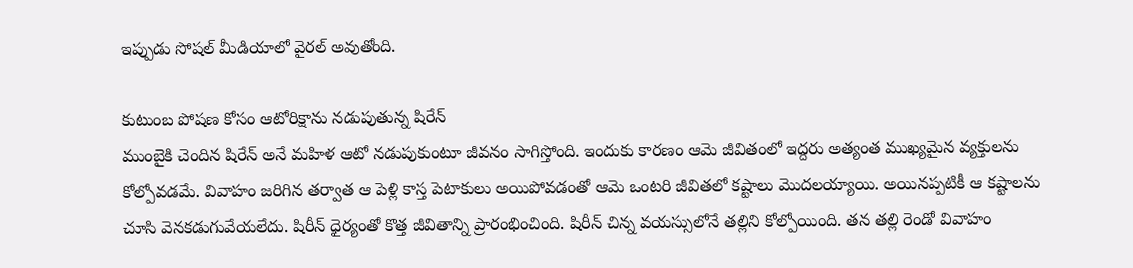ఇప్పుడు సోషల్ మీడియాలో వైరల్ అవుతోంది.

కుటుంబ పోషణ కోసం ఆటోరిక్షాను నడుపుతున్న షిరేన్
ముంబైకి చెందిన షిరేన్ అనే మహిళ ఆటో నడుపుకుంటూ జీవనం సాగిస్తోంది. ఇందుకు కారణం ఆమె జీవితంలో ఇద్దరు అత్యంత ముఖ్యమైన వ్యక్తులను కోల్పోవడమే. వివాహం జరిగిన తర్వాత ఆ పెళ్లి కాస్త పెటాకులు అయిపోవడంతో ఆమె ఒంటరి జీవితలో కష్టాలు మొదలయ్యాయి. అయినప్పటికీ ఆ కష్టాలను చూసి వెనకడుగువేయలేదు. షిరీన్ ధైర్యంతో కొత్త జీవితాన్ని ప్రారంభించింది. షిరీన్ చిన్న వయస్సులోనే తల్లిని కోల్పోయింది. తన తల్లి రెండో వివాహం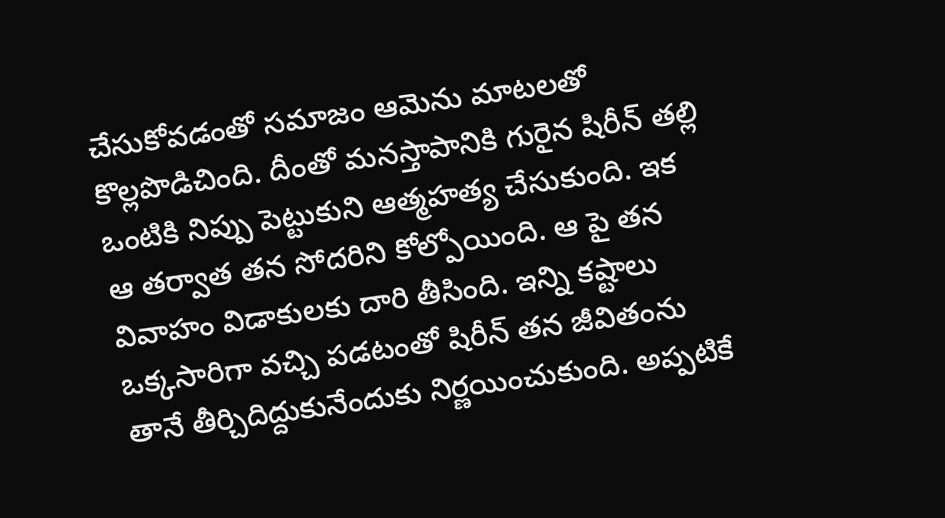చేసుకోవడంతో సమాజం ఆమెను మాటలతో కొల్లపొడిచింది. దీంతో మనస్తాపానికి గురైన షిరీన్ తల్లి ఒంటికి నిప్పు పెట్టుకుని ఆత్మహత్య చేసుకుంది. ఇక ఆ తర్వాత తన సోదరిని కోల్పోయింది. ఆ పై తన వివాహం విడాకులకు దారి తీసింది. ఇన్ని కష్టాలు ఒక్కసారిగా వచ్చి పడటంతో షిరీన్ తన జీవితంను తానే తీర్చిదిద్దుకునేందుకు నిర్ణయించుకుంది. అప్పటికే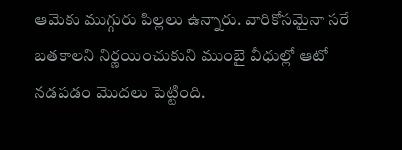ఆమెకు ముగ్గురు పిల్లలు ఉన్నారు. వారికోసమైనా సరే బతకాలని నిర్ణయించుకుని ముంబై వీధుల్లో ఆటో నడపడం మొదలు పెట్టింది.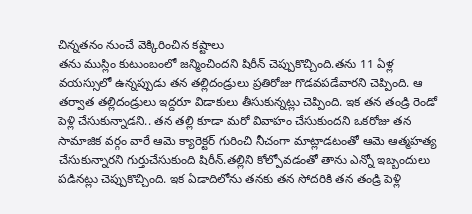చిన్నతనం నుంచే వెక్కిరించిన కష్టాలు
తను ముస్లిం కుటుంబంలో జన్మించిందని షిరీన్ చెప్పుకొచ్చింది.తను 11 ఏళ్ల వయస్సులో ఉన్నప్పుడు తన తల్లిదండ్రులు ప్రతిరోజు గొడవపడేవారని చెప్పింది. ఆ తర్వాత తల్లిదండ్రులు ఇద్దరూ విడాకులు తీసుకున్నట్లు చెప్పింది. ఇక తన తండ్రి రెండో పెళ్లి చేసుకున్నాడని.. తన తల్లి కూడా మరో వివాహం చేసుకుందని ఒకరోజు తన సామాజిక వర్గం వారే ఆమె క్యారెక్టర్ గురించి నీచంగా మాట్లాడటంతో ఆమె ఆత్మహత్య చేసుకున్నారని గుర్తుచేసుకుంది షిరీన్.తల్లిని కోల్పోవడంతో తాను ఎన్నో ఇబ్బందులు పడినట్లు చెప్పుకొచ్చింది. ఇక ఏడాదిలోను తనకు తన సోదరికి తన తండ్రి పెళ్లి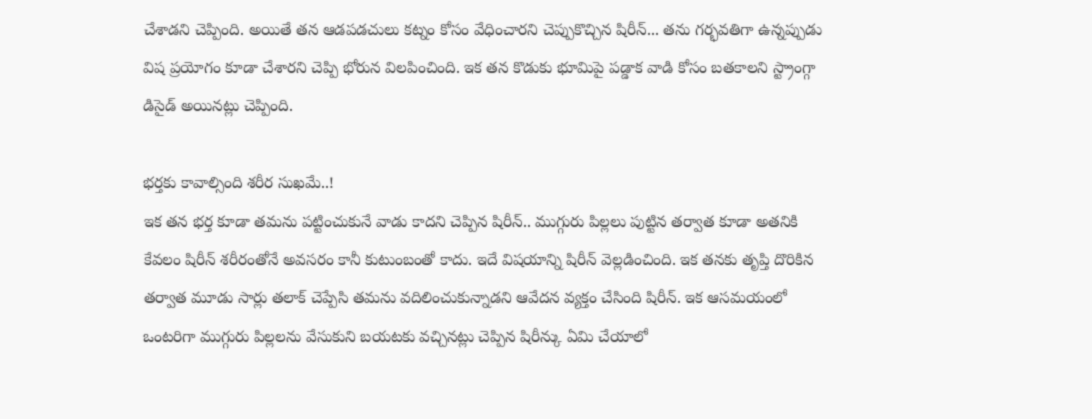చేశాడని చెప్పింది. అయితే తన ఆడపడచులు కట్నం కోసం వేధించారని చెప్పుకొచ్చిన షిరీన్... తను గర్భవతిగా ఉన్నప్పుడు విష ప్రయోగం కూడా చేశారని చెప్పి భోరున విలపించింది. ఇక తన కొడుకు భూమిపై పడ్డాక వాడి కోసం బతకాలని స్ట్రాంగ్గా డిసైడ్ అయినట్లు చెప్పింది.

భర్తకు కావాల్సింది శరీర సుఖమే..!
ఇక తన భర్త కూడా తమను పట్టించుకునే వాడు కాదని చెప్పిన షిరీన్.. ముగ్గురు పిల్లలు పుట్టిన తర్వాత కూడా అతనికి కేవలం షిరీన్ శరీరంతోనే అవసరం కానీ కుటుంబంతో కాదు. ఇదే విషయాన్ని షిరీన్ వెల్లడించింది. ఇక తనకు తృప్తి దొరికిన తర్వాత మూడు సార్లు తలాక్ చెప్పేసి తమను వదిలించుకున్నాడని ఆవేదన వ్యక్తం చేసింది షిరీన్. ఇక ఆసమయంలో ఒంటరిగా ముగ్గురు పిల్లలను వేసుకుని బయటకు వచ్చినట్లు చెప్పిన షిరీన్కు ఏమి చేయాలో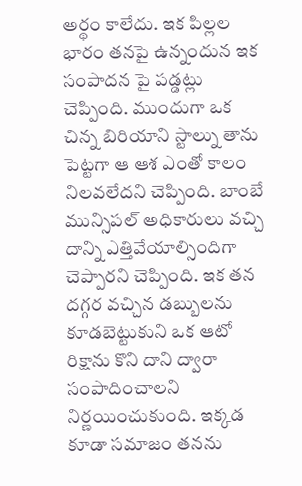అర్థం కాలేదు. ఇక పిల్లల భారం తనపై ఉన్నందున ఇక సంపాదన పై పడ్డట్లు చెప్పింది. ముందుగా ఒక చిన్న బిరియాని స్టాల్ను తాను పెట్టగా ఆ ఆశ ఎంతో కాలం నిలవలేదని చెప్పింది. బాంబే మున్సిపల్ అధికారులు వచ్చి దాన్ని ఎత్తివేయాల్సిందిగా చెప్పారని చెప్పింది. ఇక తన దగ్గర వచ్చిన డబ్బులను కూడబెట్టుకుని ఒక ఆటో రిక్షాను కొని దాని ద్వారా సంపాదించాలని నిర్ణయించుకుంది. ఇక్కడ కూడా సమాజం తనను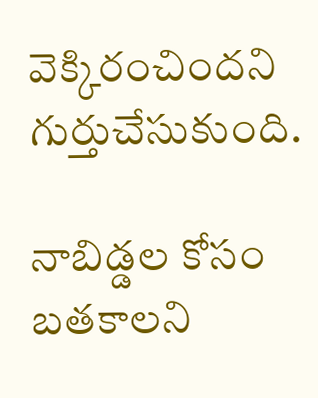వెక్కిరంచిందని గుర్తుచేసుకుంది.

నాబిడ్డల కోసం బతకాలని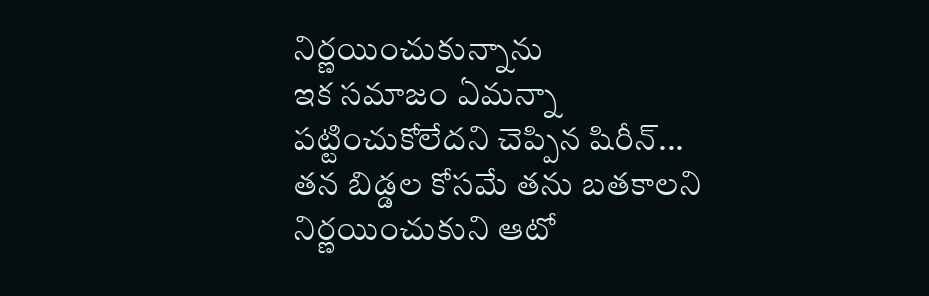నిర్ణయించుకున్నాను
ఇక సమాజం ఏమన్నా పట్టించుకోలేదని చెప్పిన షిరీన్... తన బిడ్డల కోసమే తను బతకాలని నిర్ణయించుకుని ఆటో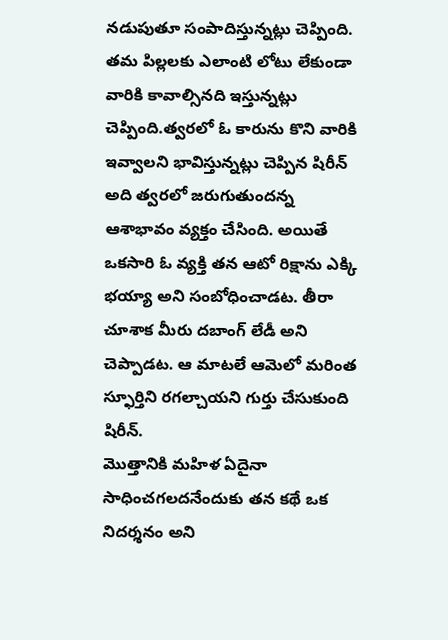నడుపుతూ సంపాదిస్తున్నట్లు చెప్పింది. తమ పిల్లలకు ఎలాంటి లోటు లేకుండా వారికి కావాల్సినది ఇస్తున్నట్లు చెప్పింది.త్వరలో ఓ కారును కొని వారికి ఇవ్వాలని భావిస్తున్నట్లు చెప్పిన షిరీన్ అది త్వరలో జరుగుతుందన్న ఆశాభావం వ్యక్తం చేసింది. అయితే ఒకసారి ఓ వ్యక్తి తన ఆటో రిక్షాను ఎక్కి భయ్యా అని సంబోధించాడట. తీరా చూశాక మీరు దబాంగ్ లేడీ అని చెప్పాడట. ఆ మాటలే ఆమెలో మరింత స్ఫూర్తిని రగల్చాయని గుర్తు చేసుకుంది షిరీన్.
మొత్తానికి మహిళ ఏదైనా సాధించగలదనేందుకు తన కథే ఒక నిదర్శనం అని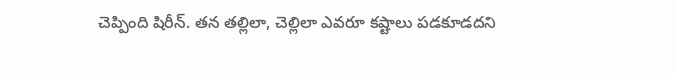చెప్పింది షిరీన్. తన తల్లిలా, చెల్లిలా ఎవరూ కష్టాలు పడకూడదని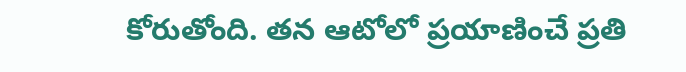కోరుతోంది. తన ఆటోలో ప్రయాణించే ప్రతి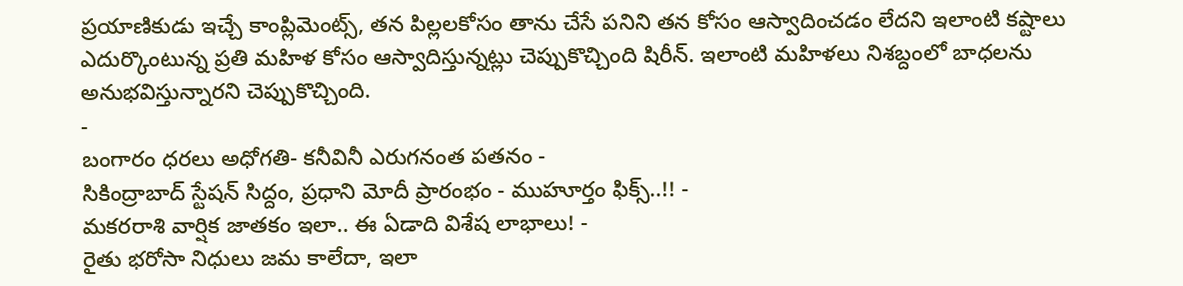ప్రయాణికుడు ఇచ్చే కాంప్లిమెంట్స్, తన పిల్లలకోసం తాను చేసే పనిని తన కోసం ఆస్వాదించడం లేదని ఇలాంటి కష్టాలు ఎదుర్కొంటున్న ప్రతి మహిళ కోసం ఆస్వాదిస్తున్నట్లు చెప్పుకొచ్చింది షిరీన్. ఇలాంటి మహిళలు నిశబ్దంలో బాధలను అనుభవిస్తున్నారని చెప్పుకొచ్చింది.
-
బంగారం ధరలు అధోగతి- కనీవినీ ఎరుగనంత పతనం -
సికింద్రాబాద్ స్టేషన్ సిద్దం, ప్రధాని మోదీ ప్రారంభం - ముహూర్తం ఫిక్స్..!! -
మకరరాశి వార్షిక జాతకం ఇలా.. ఈ ఏడాది విశేష లాభాలు! -
రైతు భరోసా నిధులు జమ కాలేదా, ఇలా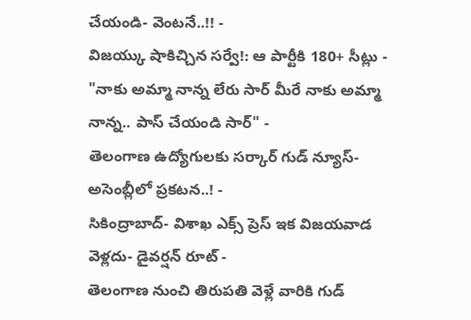చేయండి- వెంటనే..!! -
విజయ్కు షాకిచ్చిన సర్వే!: ఆ పార్టీకి 180+ సీట్లు -
"నాకు అమ్మా నాన్న లేరు సార్ మీరే నాకు అమ్మా నాన్న.. పాస్ చేయండి సార్" -
తెలంగాణ ఉద్యోగులకు సర్కార్ గుడ్ న్యూస్-అసెంబ్లీలో ప్రకటన..! -
సికింద్రాబాద్- విశాఖ ఎక్స్ ప్రెస్ ఇక విజయవాడ వెళ్లదు- డైవర్షన్ రూట్ -
తెలంగాణ నుంచి తిరుపతి వెళ్లే వారికి గుడ్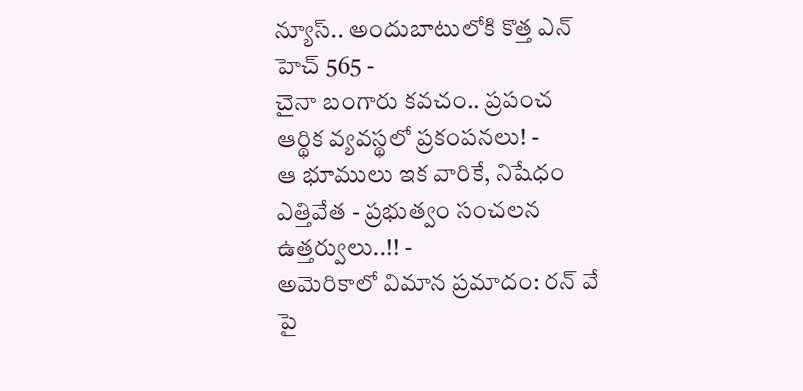న్యూస్.. అందుబాటులోకి కొత్త ఎన్ హెచ్ 565 -
చైనా బంగారు కవచం.. ప్రపంచ ఆర్థిక వ్యవస్థలో ప్రకంపనలు! -
ఆ భూములు ఇక వారికే, నిషేధం ఎత్తివేత - ప్రభుత్వం సంచలన ఉత్తర్వులు..!! -
అమెరికాలో విమాన ప్రమాదం: రన్ వే పై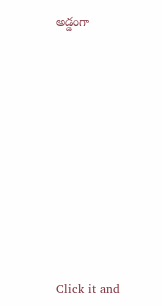అడ్డంగా












Click it and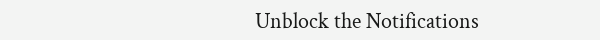Unblock the Notifications